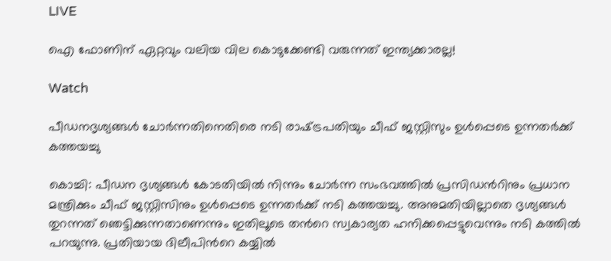LIVE

ഐ ഫോണിന് ഏറ്റവും വലിയ വില കൊടുക്കേണ്ടി വരുന്നത് ഇന്ത്യക്കാരല്ല!

Watch

പീഡനദൃശ്യങ്ങള്‍ ചോര്‍ന്നതിനെതിരെ നടി രാഷ്‌ട്രപതിയും ചീഫ് ജസ്റ്റിസും ഉള്‍പ്പെടെ ഉന്നതര്‍ക്ക് കത്തയച്ചു

കൊച്ചി: പീഡന ദൃശ്യങ്ങള്‍ കോടതിയില്‍ നിന്നും ചോര്‍ന്ന സംഭവത്തില്‍ പ്രസിഡന്‍റിനും പ്രധാന മന്ത്രിക്കും ചീഫ് ജസ്റ്റിസിനും ഉള്‍പ്പെടെ ഉന്നതര്‍ക്ക് നടി കത്തയച്ചു. അനുമതിയില്ലാതെ ദൃശ്യങ്ങള്‍ തുറന്നത് ഞെട്ടിക്കുന്നതാണെന്നും ഇതിലൂടെ തന്‍റെ സ്വകാര്യത ഹനിക്കപ്പെട്ടുവെന്നും നടി കത്തില്‍ പറയുന്നു. പ്രതിയായ ദിലീപിന്‍റെ കയ്യിൽ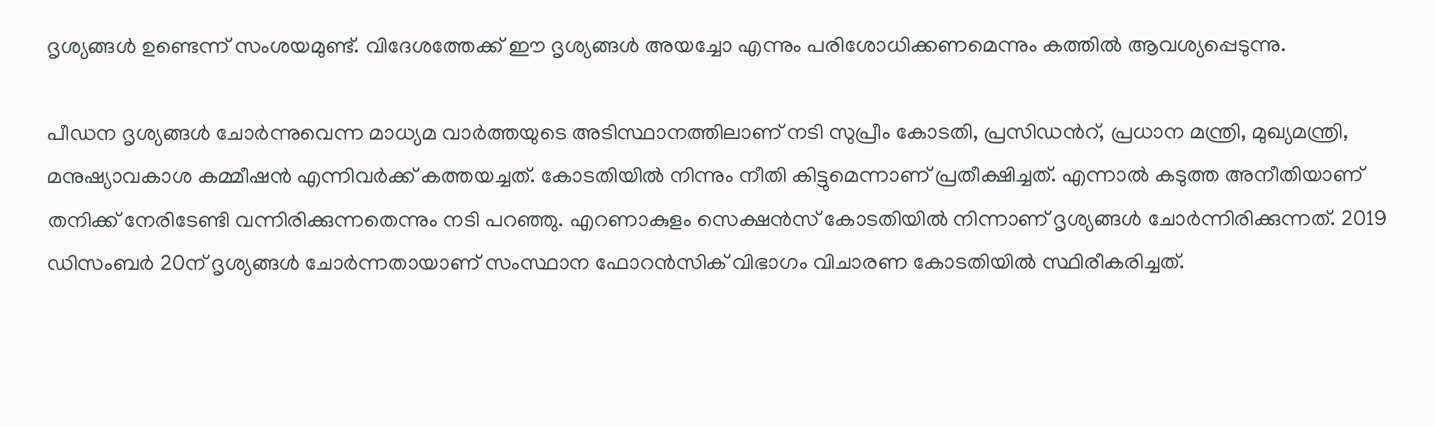ദൃശ്യങ്ങൾ ഉണ്ടെന്ന് സംശയമുണ്ട്. വിദേശത്തേക്ക് ഈ ദൃശ്യങ്ങൾ അയച്ചോ എന്നും പരിശോധിക്കണമെന്നും കത്തില്‍ ആവശ്യപ്പെടുന്നു.

പീഡന ദൃശ്യങ്ങള്‍ ചോര്‍ന്നുവെന്ന മാധ്യമ വാര്‍ത്തയുടെ അടിസ്ഥാനത്തിലാണ് നടി സുപ്രീം കോടതി, പ്രസിഡന്‍റ്, പ്രധാന മന്ത്രി, മുഖ്യമന്ത്രി, മനുഷ്യാവകാശ കമ്മീഷന്‍ എന്നിവര്‍ക്ക് കത്തയച്ചത്. കോടതിയില്‍ നിന്നും നീതി കിട്ടുമെന്നാണ് പ്രതീക്ഷിച്ചത്. എന്നാല്‍ കടുത്ത അനീതിയാണ് തനിക്ക് നേരിടേണ്ടി വന്നിരിക്കുന്നതെന്നും നടി പറഞ്ഞു. എറണാകുളം സെക്ഷന്‍സ് കോടതിയില്‍ നിന്നാണ് ദൃശ്യങ്ങള്‍ ചോര്‍ന്നിരിക്കുന്നത്. 2019 ഡിസംബര്‍ 20ന് ദൃശ്യങ്ങള്‍ ചോര്‍ന്നതായാണ് സംസ്ഥാന ഫോറന്‍സിക് വിഭാഗം വിചാരണ കോടതിയില്‍ സ്ഥിരീകരിച്ചത്.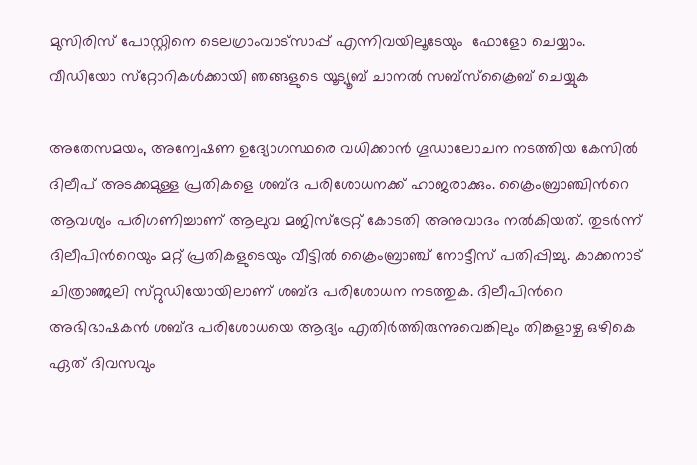മുസിരിസ് പോസ്റ്റിനെ ടെലഗ്രാംവാട്‌സാപ്പ് എന്നിവയിലൂടേയും  ഫോളോ ചെയ്യാം. വീഡിയോ സ്‌റ്റോറികള്‍ക്കായി ഞങ്ങളുടെ യൂട്യൂബ് ചാനല്‍ സബ്‌സ്‌ക്രൈബ് ചെയ്യുക

അതേസമയം, അന്വേഷണ ഉദ്യോഗസ്ഥരെ വധിക്കാന്‍ ഗൂഡാലോചന നടത്തിയ കേസില്‍ ദിലീപ് അടക്കമുള്ള പ്രതികളെ ശബ്ദ പരിശോധനക്ക് ഹാജരാക്കും. ക്രൈംബ്രാഞ്ചിന്‍റെ ആവശ്യം പരിഗണിച്ചാണ് ആലുവ മജിസ്ട്രേറ്റ് കോടതി അനുവാദം നല്‍കിയത്. തുടര്‍ന്ന് ദിലീപിന്‍റെയും മറ്റ് പ്രതികളുടെയും വീട്ടില്‍ ക്രൈംബ്രാഞ്ച് നോട്ടീസ് പതിപ്പിച്ചു. കാക്കനാട് ചിത്രാഞ്ജലി സ്‌റ്റുഡിയോയിലാണ് ശബ്‌ദ പരിശോധന നടത്തുക. ദിലീപിന്‍റെ അഭിഭാഷകന്‍ ശബ്ദ പരിശോധയെ ആദ്യം എതിര്‍ത്തിരുന്നുവെങ്കിലും തിങ്കളാഴ്ച ഒഴികെ ഏത് ദിവസവും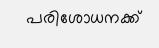പരിശോധനക്ക്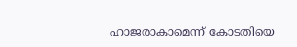ഹാജരാകാമെന്ന് കോടതിയെ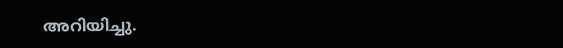അറിയിച്ചു.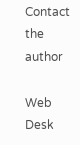Contact the author

Web Desk